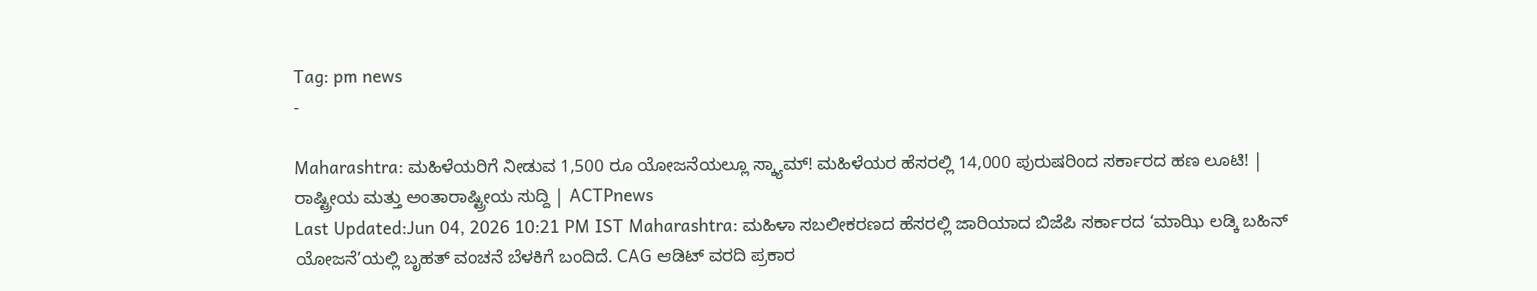Tag: pm news
-

Maharashtra: ಮಹಿಳೆಯರಿಗೆ ನೀಡುವ 1,500 ರೂ ಯೋಜನೆಯಲ್ಲೂ ಸ್ಕ್ಯಾಮ್! ಮಹಿಳೆಯರ ಹೆಸರಲ್ಲಿ 14,000 ಪುರುಷರಿಂದ ಸರ್ಕಾರದ ಹಣ ಲೂಟಿ! | ರಾಷ್ಟ್ರೀಯ ಮತ್ತು ಅಂತಾರಾಷ್ಟ್ರೀಯ ಸುದ್ದಿ | ACTPnews
Last Updated:Jun 04, 2026 10:21 PM IST Maharashtra: ಮಹಿಳಾ ಸಬಲೀಕರಣದ ಹೆಸರಲ್ಲಿ ಜಾರಿಯಾದ ಬಿಜೆಪಿ ಸರ್ಕಾರದ ‘ಮಾಝಿ ಲಡ್ಕಿ ಬಹಿನ್ ಯೋಜನೆ’ಯಲ್ಲಿ ಬೃಹತ್ ವಂಚನೆ ಬೆಳಕಿಗೆ ಬಂದಿದೆ. CAG ಆಡಿಟ್ ವರದಿ ಪ್ರಕಾರ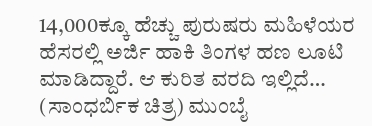14,000ಕ್ಕೂ ಹೆಚ್ಚು ಪುರುಷರು ಮಹಿಳೆಯರ ಹೆಸರಲ್ಲಿ ಅರ್ಜಿ ಹಾಕಿ ತಿಂಗಳ ಹಣ ಲೂಟಿ ಮಾಡಿದ್ದಾರೆ. ಆ ಕುರಿತ ವರದಿ ಇಲ್ಲಿದೆ… (ಸಾಂಧರ್ಬಿಕ ಚಿತ್ರ) ಮುಂಬೈ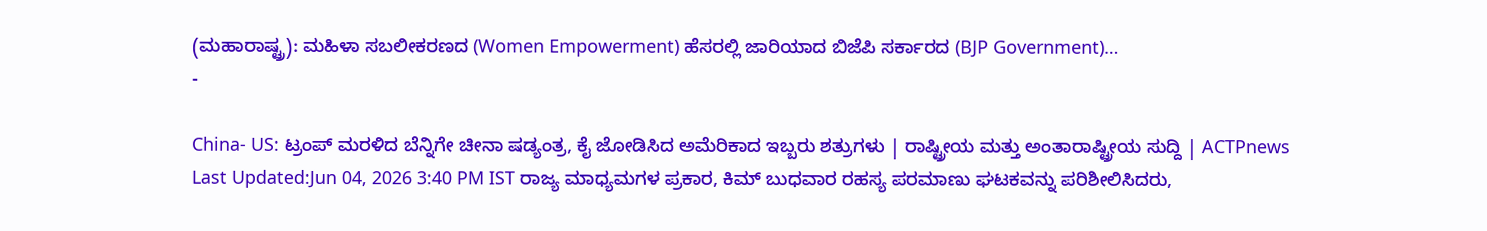(ಮಹಾರಾಷ್ಟ್ರ): ಮಹಿಳಾ ಸಬಲೀಕರಣದ (Women Empowerment) ಹೆಸರಲ್ಲಿ ಜಾರಿಯಾದ ಬಿಜೆಪಿ ಸರ್ಕಾರದ (BJP Government)…
-

China- US: ಟ್ರಂಪ್ ಮರಳಿದ ಬೆನ್ನಿಗೇ ಚೀನಾ ಷಡ್ಯಂತ್ರ, ಕೈ ಜೋಡಿಸಿದ ಅಮೆರಿಕಾದ ಇಬ್ಬರು ಶತ್ರುಗಳು | ರಾಷ್ಟ್ರೀಯ ಮತ್ತು ಅಂತಾರಾಷ್ಟ್ರೀಯ ಸುದ್ದಿ | ACTPnews
Last Updated:Jun 04, 2026 3:40 PM IST ರಾಜ್ಯ ಮಾಧ್ಯಮಗಳ ಪ್ರಕಾರ, ಕಿಮ್ ಬುಧವಾರ ರಹಸ್ಯ ಪರಮಾಣು ಘಟಕವನ್ನು ಪರಿಶೀಲಿಸಿದರು,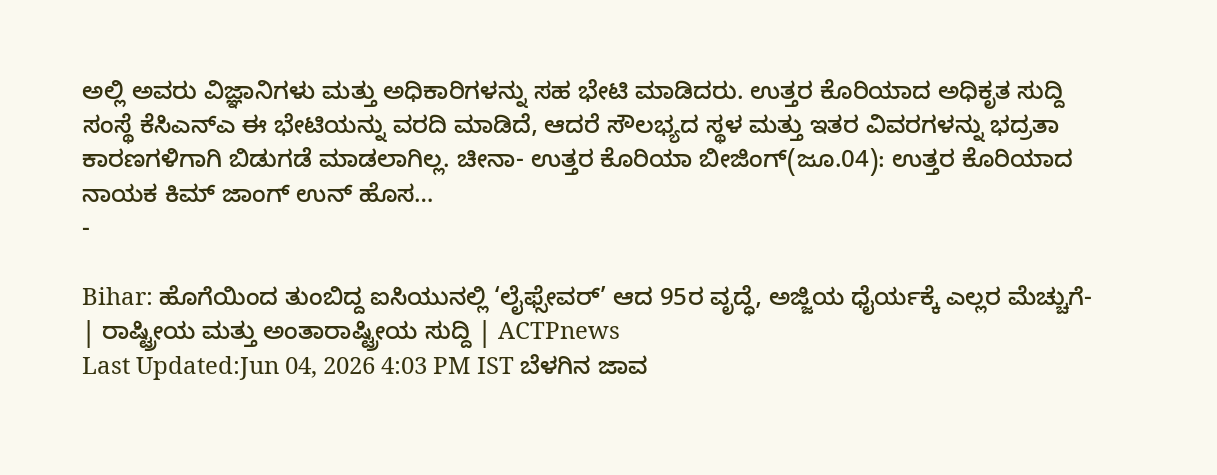ಅಲ್ಲಿ ಅವರು ವಿಜ್ಞಾನಿಗಳು ಮತ್ತು ಅಧಿಕಾರಿಗಳನ್ನು ಸಹ ಭೇಟಿ ಮಾಡಿದರು. ಉತ್ತರ ಕೊರಿಯಾದ ಅಧಿಕೃತ ಸುದ್ದಿ ಸಂಸ್ಥೆ ಕೆಸಿಎನ್ಎ ಈ ಭೇಟಿಯನ್ನು ವರದಿ ಮಾಡಿದೆ, ಆದರೆ ಸೌಲಭ್ಯದ ಸ್ಥಳ ಮತ್ತು ಇತರ ವಿವರಗಳನ್ನು ಭದ್ರತಾ ಕಾರಣಗಳಿಗಾಗಿ ಬಿಡುಗಡೆ ಮಾಡಲಾಗಿಲ್ಲ. ಚೀನಾ- ಉತ್ತರ ಕೊರಿಯಾ ಬೀಜಿಂಗ್(ಜೂ.04): ಉತ್ತರ ಕೊರಿಯಾದ ನಾಯಕ ಕಿಮ್ ಜಾಂಗ್ ಉನ್ ಹೊಸ…
-

Bihar: ಹೊಗೆಯಿಂದ ತುಂಬಿದ್ದ ಐಸಿಯುನಲ್ಲಿ ‘ಲೈಫ್ಸೇವರ್’ ಆದ 95ರ ವೃದ್ಧೆ, ಅಜ್ಜಿಯ ಧೈರ್ಯಕ್ಕೆ ಎಲ್ಲರ ಮೆಚ್ಚುಗೆ- | ರಾಷ್ಟ್ರೀಯ ಮತ್ತು ಅಂತಾರಾಷ್ಟ್ರೀಯ ಸುದ್ದಿ | ACTPnews
Last Updated:Jun 04, 2026 4:03 PM IST ಬೆಳಗಿನ ಜಾವ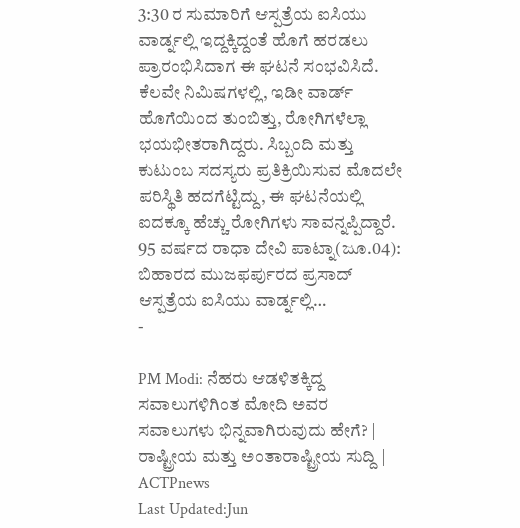3:30 ರ ಸುಮಾರಿಗೆ ಆಸ್ಪತ್ರೆಯ ಐಸಿಯು ವಾರ್ಡ್ನಲ್ಲಿ ಇದ್ದಕ್ಕಿದ್ದಂತೆ ಹೊಗೆ ಹರಡಲು ಪ್ರಾರಂಭಿಸಿದಾಗ ಈ ಘಟನೆ ಸಂಭವಿಸಿದೆ. ಕೆಲವೇ ನಿಮಿಷಗಳಲ್ಲಿ, ಇಡೀ ವಾರ್ಡ್ ಹೊಗೆಯಿಂದ ತುಂಬಿತ್ತು, ರೋಗಿಗಳೆಲ್ಲಾ ಭಯಭೀತರಾಗಿದ್ದರು. ಸಿಬ್ಬಂದಿ ಮತ್ತು ಕುಟುಂಬ ಸದಸ್ಯರು ಪ್ರತಿಕ್ರಿಯಿಸುವ ಮೊದಲೇ ಪರಿಸ್ಥಿತಿ ಹದಗೆಟ್ಟಿದ್ದು, ಈ ಘಟನೆಯಲ್ಲಿ ಐದಕ್ಕೂ ಹೆಚ್ಚು ರೋಗಿಗಳು ಸಾವನ್ನಪ್ಪಿದ್ದಾರೆ. 95 ವರ್ಷದ ರಾಧಾ ದೇವಿ ಪಾಟ್ನಾ(ಜೂ.04): ಬಿಹಾರದ ಮುಜಫರ್ಪುರದ ಪ್ರಸಾದ್ ಆಸ್ಪತ್ರೆಯ ಐಸಿಯು ವಾರ್ಡ್ನಲ್ಲಿ…
-

PM Modi: ನೆಹರು ಆಡಳಿತಕ್ಕಿದ್ದ ಸವಾಲುಗಳಿಗಿಂತ ಮೋದಿ ಅವರ ಸವಾಲುಗಳು ಭಿನ್ನವಾಗಿರುವುದು ಹೇಗೆ? | ರಾಷ್ಟ್ರೀಯ ಮತ್ತು ಅಂತಾರಾಷ್ಟ್ರೀಯ ಸುದ್ದಿ | ACTPnews
Last Updated:Jun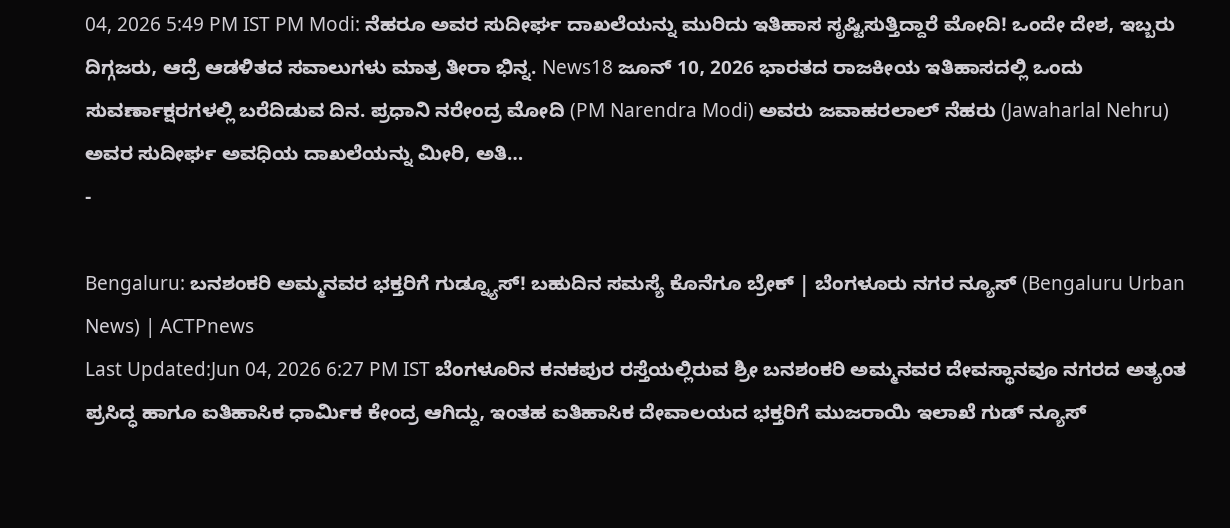04, 2026 5:49 PM IST PM Modi: ನೆಹರೂ ಅವರ ಸುದೀರ್ಘ ದಾಖಲೆಯನ್ನು ಮುರಿದು ಇತಿಹಾಸ ಸೃಷ್ಟಿಸುತ್ತಿದ್ದಾರೆ ಮೋದಿ! ಒಂದೇ ದೇಶ, ಇಬ್ಬರು ದಿಗ್ಗಜರು, ಆದ್ರೆ ಆಡಳಿತದ ಸವಾಲುಗಳು ಮಾತ್ರ ತೀರಾ ಭಿನ್ನ. News18 ಜೂನ್ 10, 2026 ಭಾರತದ ರಾಜಕೀಯ ಇತಿಹಾಸದಲ್ಲಿ ಒಂದು ಸುವರ್ಣಾಕ್ಷರಗಳಲ್ಲಿ ಬರೆದಿಡುವ ದಿನ. ಪ್ರಧಾನಿ ನರೇಂದ್ರ ಮೋದಿ (PM Narendra Modi) ಅವರು ಜವಾಹರಲಾಲ್ ನೆಹರು (Jawaharlal Nehru) ಅವರ ಸುದೀರ್ಘ ಅವಧಿಯ ದಾಖಲೆಯನ್ನು ಮೀರಿ, ಅತಿ…
-

Bengaluru: ಬನಶಂಕರಿ ಅಮ್ಮನವರ ಭಕ್ತರಿಗೆ ಗುಡ್ನ್ಯೂಸ್! ಬಹುದಿನ ಸಮಸ್ಯೆ ಕೊನೆಗೂ ಬ್ರೇಕ್ | ಬೆಂಗಳೂರು ನಗರ ನ್ಯೂಸ್ (Bengaluru Urban News) | ACTPnews
Last Updated:Jun 04, 2026 6:27 PM IST ಬೆಂಗಳೂರಿನ ಕನಕಪುರ ರಸ್ತೆಯಲ್ಲಿರುವ ಶ್ರೀ ಬನಶಂಕರಿ ಅಮ್ಮನವರ ದೇವಸ್ಥಾನವೂ ನಗರದ ಅತ್ಯಂತ ಪ್ರಸಿದ್ಧ ಹಾಗೂ ಐತಿಹಾಸಿಕ ಧಾರ್ಮಿಕ ಕೇಂದ್ರ ಆಗಿದ್ದು, ಇಂತಹ ಐತಿಹಾಸಿಕ ದೇವಾಲಯದ ಭಕ್ತರಿಗೆ ಮುಜರಾಯಿ ಇಲಾಖೆ ಗುಡ್ ನ್ಯೂಸ್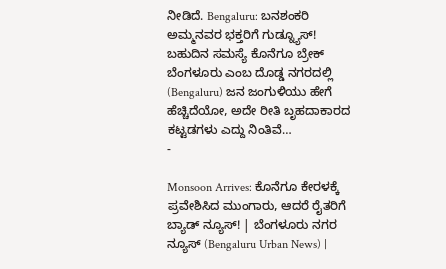ನೀಡಿದೆ. Bengaluru: ಬನಶಂಕರಿ ಅಮ್ಮನವರ ಭಕ್ತರಿಗೆ ಗುಡ್ನ್ಯೂಸ್! ಬಹುದಿನ ಸಮಸ್ಯೆ ಕೊನೆಗೂ ಬ್ರೇಕ್ ಬೆಂಗಳೂರು ಎಂಬ ದೊಡ್ಡ ನಗರದಲ್ಲಿ (Bengaluru) ಜನ ಜಂಗುಳಿಯು ಹೇಗೆ ಹೆಚ್ಚಿದೆಯೋ, ಅದೇ ರೀತಿ ಬೃಹದಾಕಾರದ ಕಟ್ಟಡಗಳು ಎದ್ದು ನಿಂತಿವೆ…
-

Monsoon Arrives: ಕೊನೆಗೂ ಕೇರಳಕ್ಕೆ ಪ್ರವೇಶಿಸಿದ ಮುಂಗಾರು, ಆದರೆ ರೈತರಿಗೆ ಬ್ಯಾಡ್ ನ್ಯೂಸ್! | ಬೆಂಗಳೂರು ನಗರ ನ್ಯೂಸ್ (Bengaluru Urban News) |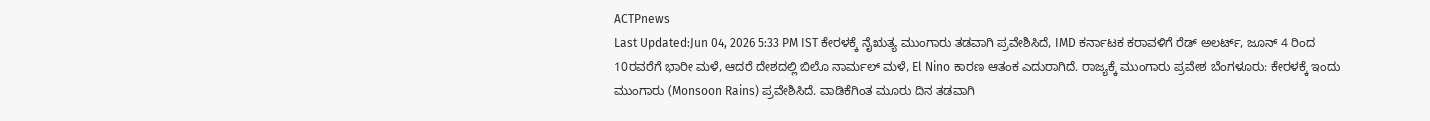ACTPnews
Last Updated:Jun 04, 2026 5:33 PM IST ಕೇರಳಕ್ಕೆ ನೈಋತ್ಯ ಮುಂಗಾರು ತಡವಾಗಿ ಪ್ರವೇಶಿಸಿದೆ, IMD ಕರ್ನಾಟಕ ಕರಾವಳಿಗೆ ರೆಡ್ ಅಲರ್ಟ್, ಜೂನ್ 4 ರಿಂದ 10ರವರೆಗೆ ಭಾರೀ ಮಳೆ, ಆದರೆ ದೇಶದಲ್ಲಿ ಬಿಲೊ ನಾರ್ಮಲ್ ಮಳೆ, El Nino ಕಾರಣ ಆತಂಕ ಎದುರಾಗಿದೆ. ರಾಜ್ಯಕ್ಕೆ ಮುಂಗಾರು ಪ್ರವೇಶ ಬೆಂಗಳೂರು: ಕೇರಳಕ್ಕೆ ಇಂದು ಮುಂಗಾರು (Monsoon Rains) ಪ್ರವೇಶಿಸಿದೆ. ವಾಡಿಕೆಗಿಂತ ಮೂರು ದಿನ ತಡವಾಗಿ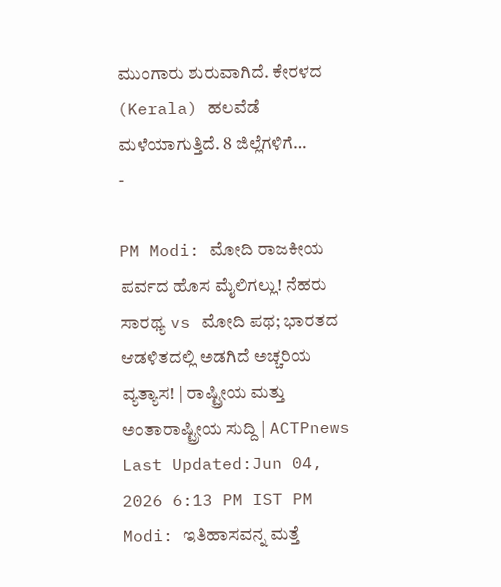ಮುಂಗಾರು ಶುರುವಾಗಿದೆ. ಕೇರಳದ (Kerala) ಹಲವೆಡೆ ಮಳೆಯಾಗುತ್ತಿದೆ. 8 ಜಿಲ್ಲೆಗಳಿಗೆ…
-

PM Modi: ಮೋದಿ ರಾಜಕೀಯ ಪರ್ವದ ಹೊಸ ಮೈಲಿಗಲ್ಲು! ನೆಹರು ಸಾರಥ್ಯ vs ಮೋದಿ ಪಥ; ಭಾರತದ ಆಡಳಿತದಲ್ಲಿ ಅಡಗಿದೆ ಅಚ್ಚರಿಯ ವ್ಯತ್ಯಾಸ! | ರಾಷ್ಟ್ರೀಯ ಮತ್ತು ಅಂತಾರಾಷ್ಟ್ರೀಯ ಸುದ್ದಿ | ACTPnews
Last Updated:Jun 04, 2026 6:13 PM IST PM Modi: ಇತಿಹಾಸವನ್ನ ಮತ್ತೆ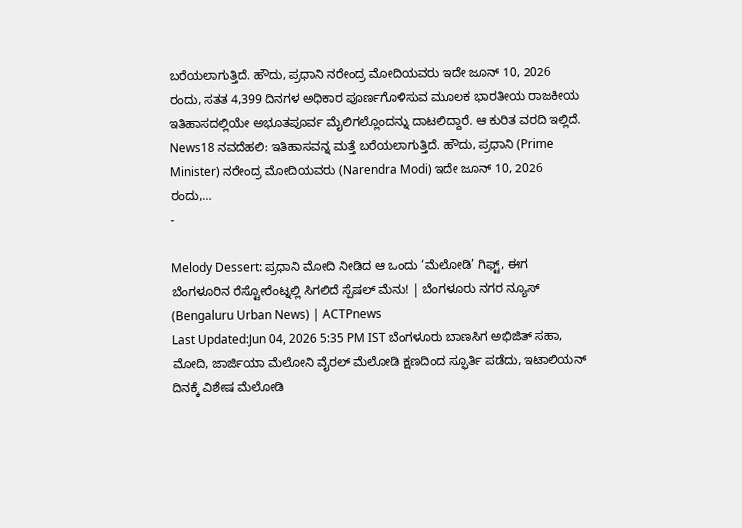ಬರೆಯಲಾಗುತ್ತಿದೆ. ಹೌದು, ಪ್ರಧಾನಿ ನರೇಂದ್ರ ಮೋದಿಯವರು ಇದೇ ಜೂನ್ 10, 2026 ರಂದು, ಸತತ 4,399 ದಿನಗಳ ಅಧಿಕಾರ ಪೂರ್ಣಗೊಳಿಸುವ ಮೂಲಕ ಭಾರತೀಯ ರಾಜಕೀಯ ಇತಿಹಾಸದಲ್ಲಿಯೇ ಅಭೂತಪೂರ್ವ ಮೈಲಿಗಲ್ಲೊಂದನ್ನು ದಾಟಲಿದ್ದಾರೆ. ಆ ಕುರಿತ ವರದಿ ಇಲ್ಲಿದೆ. News18 ನವದೆಹಲಿ: ಇತಿಹಾಸವನ್ನ ಮತ್ತೆ ಬರೆಯಲಾಗುತ್ತಿದೆ. ಹೌದು, ಪ್ರಧಾನಿ (Prime Minister) ನರೇಂದ್ರ ಮೋದಿಯವರು (Narendra Modi) ಇದೇ ಜೂನ್ 10, 2026 ರಂದು,…
-

Melody Dessert: ಪ್ರಧಾನಿ ಮೋದಿ ನೀಡಿದ ಆ ಒಂದು ‘ಮೆಲೋಡಿ’ ಗಿಫ್ಟ್, ಈಗ ಬೆಂಗಳೂರಿನ ರೆಸ್ಟೋರೆಂಟ್ನಲ್ಲಿ ಸಿಗಲಿದೆ ಸ್ಪೆಷಲ್ ಮೆನು! | ಬೆಂಗಳೂರು ನಗರ ನ್ಯೂಸ್ (Bengaluru Urban News) | ACTPnews
Last Updated:Jun 04, 2026 5:35 PM IST ಬೆಂಗಳೂರು ಬಾಣಸಿಗ ಅಭಿಜಿತ್ ಸಹಾ, ಮೋದಿ, ಜಾರ್ಜಿಯಾ ಮೆಲೋನಿ ವೈರಲ್ ಮೆಲೋಡಿ ಕ್ಷಣದಿಂದ ಸ್ಫೂರ್ತಿ ಪಡೆದು, ಇಟಾಲಿಯನ್ ದಿನಕ್ಕೆ ವಿಶೇಷ ಮೆಲೋಡಿ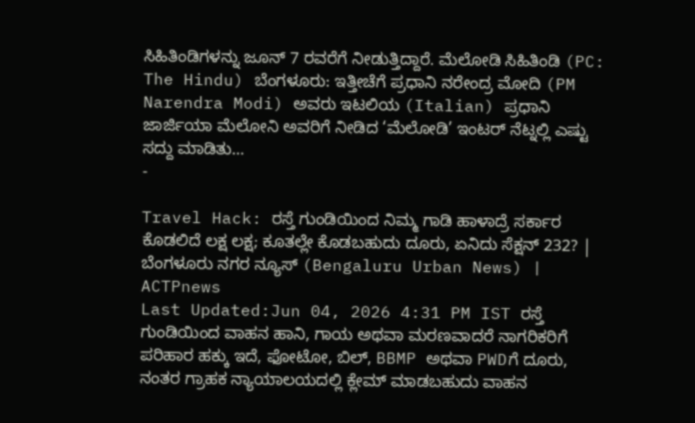ಸಿಹಿತಿಂಡಿಗಳನ್ನು ಜೂನ್ 7 ರವರೆಗೆ ನೀಡುತ್ತಿದ್ದಾರೆ. ಮೆಲೋಡಿ ಸಿಹಿತಿಂಡಿ (PC: The Hindu) ಬೆಂಗಳೂರು: ಇತ್ತೀಚೆಗೆ ಪ್ರಧಾನಿ ನರೇಂದ್ರ ಮೋದಿ (PM Narendra Modi) ಅವರು ಇಟಲಿಯ (Italian) ಪ್ರಧಾನಿ ಜಾರ್ಜಿಯಾ ಮೆಲೋನಿ ಅವರಿಗೆ ನೀಡಿದ ‘ಮೆಲೋಡಿ’ ಇಂಟರ್ ನೆಟ್ನಲ್ಲಿ ಎಷ್ಟು ಸದ್ದು ಮಾಡಿತು…
-

Travel Hack: ರಸ್ತೆ ಗುಂಡಿಯಿಂದ ನಿಮ್ಮ ಗಾಡಿ ಹಾಳಾದ್ರೆ ಸರ್ಕಾರ ಕೊಡಲಿದೆ ಲಕ್ಷ ಲಕ್ಷ; ಕೂತಲ್ಲೇ ಕೊಡಬಹುದು ದೂರು, ಏನಿದು ಸೆಕ್ಷನ್ 232? | ಬೆಂಗಳೂರು ನಗರ ನ್ಯೂಸ್ (Bengaluru Urban News) | ACTPnews
Last Updated:Jun 04, 2026 4:31 PM IST ರಸ್ತೆ ಗುಂಡಿಯಿಂದ ವಾಹನ ಹಾನಿ, ಗಾಯ ಅಥವಾ ಮರಣವಾದರೆ ನಾಗರಿಕರಿಗೆ ಪರಿಹಾರ ಹಕ್ಕು ಇದೆ, ಫೋಟೋ, ಬಿಲ್, BBMP ಅಥವಾ PWDಗೆ ದೂರು, ನಂತರ ಗ್ರಾಹಕ ನ್ಯಾಯಾಲಯದಲ್ಲಿ ಕ್ಲೇಮ್ ಮಾಡಬಹುದು ವಾಹನ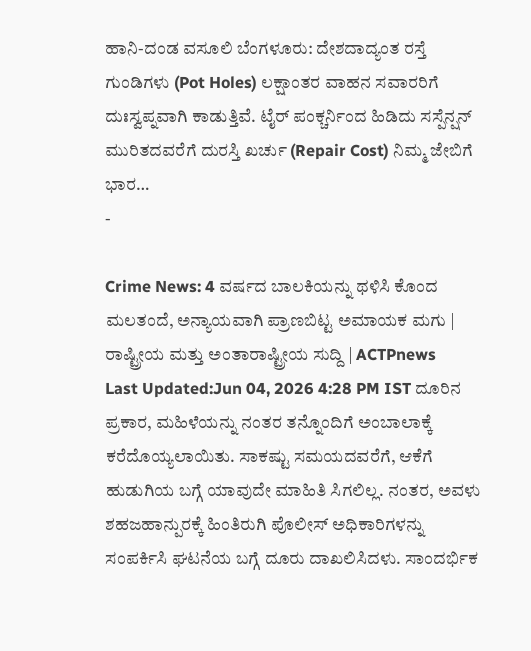ಹಾನಿ-ದಂಡ ವಸೂಲಿ ಬೆಂಗಳೂರು: ದೇಶದಾದ್ಯಂತ ರಸ್ತೆ ಗುಂಡಿಗಳು (Pot Holes) ಲಕ್ಷಾಂತರ ವಾಹನ ಸವಾರರಿಗೆ ದುಃಸ್ವಪ್ನವಾಗಿ ಕಾಡುತ್ತಿವೆ. ಟೈರ್ ಪಂಕ್ಚರ್ನಿಂದ ಹಿಡಿದು ಸಸ್ಪೆನ್ಷನ್ ಮುರಿತದವರೆಗೆ ದುರಸ್ತಿ ಖರ್ಚು (Repair Cost) ನಿಮ್ಮ ಜೇಬಿಗೆ ಭಾರ…
-

Crime News: 4 ವರ್ಷದ ಬಾಲಕಿಯನ್ನು ಥಳಿಸಿ ಕೊಂದ ಮಲತಂದೆ, ಅನ್ಯಾಯವಾಗಿ ಪ್ರಾಣಬಿಟ್ಟ ಅಮಾಯಕ ಮಗು | ರಾಷ್ಟ್ರೀಯ ಮತ್ತು ಅಂತಾರಾಷ್ಟ್ರೀಯ ಸುದ್ದಿ | ACTPnews
Last Updated:Jun 04, 2026 4:28 PM IST ದೂರಿನ ಪ್ರಕಾರ, ಮಹಿಳೆಯನ್ನು ನಂತರ ತನ್ನೊಂದಿಗೆ ಅಂಬಾಲಾಕ್ಕೆ ಕರೆದೊಯ್ಯಲಾಯಿತು. ಸಾಕಷ್ಟು ಸಮಯದವರೆಗೆ, ಆಕೆಗೆ ಹುಡುಗಿಯ ಬಗ್ಗೆ ಯಾವುದೇ ಮಾಹಿತಿ ಸಿಗಲಿಲ್ಲ. ನಂತರ, ಅವಳು ಶಹಜಹಾನ್ಪುರಕ್ಕೆ ಹಿಂತಿರುಗಿ ಪೊಲೀಸ್ ಅಧಿಕಾರಿಗಳನ್ನು ಸಂಪರ್ಕಿಸಿ ಘಟನೆಯ ಬಗ್ಗೆ ದೂರು ದಾಖಲಿಸಿದಳು. ಸಾಂದರ್ಭಿಕ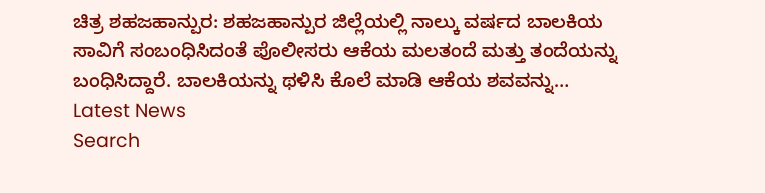ಚಿತ್ರ ಶಹಜಹಾನ್ಪುರ: ಶಹಜಹಾನ್ಪುರ ಜಿಲ್ಲೆಯಲ್ಲಿ ನಾಲ್ಕು ವರ್ಷದ ಬಾಲಕಿಯ ಸಾವಿಗೆ ಸಂಬಂಧಿಸಿದಂತೆ ಪೊಲೀಸರು ಆಕೆಯ ಮಲತಂದೆ ಮತ್ತು ತಂದೆಯನ್ನು ಬಂಧಿಸಿದ್ದಾರೆ. ಬಾಲಕಿಯನ್ನು ಥಳಿಸಿ ಕೊಲೆ ಮಾಡಿ ಆಕೆಯ ಶವವನ್ನು…
Latest News
Search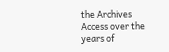the Archives
Access over the years of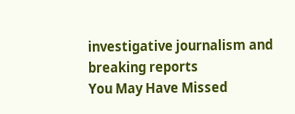investigative journalism and breaking reports
You May Have Missed